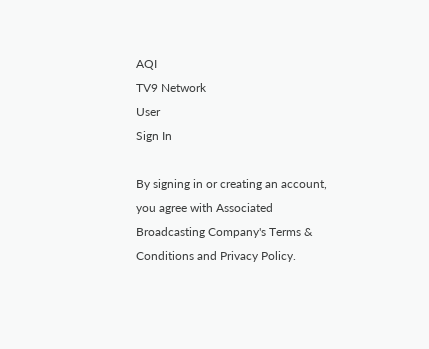AQI
TV9 Network
User
Sign In

By signing in or creating an account, you agree with Associated Broadcasting Company's Terms & Conditions and Privacy Policy.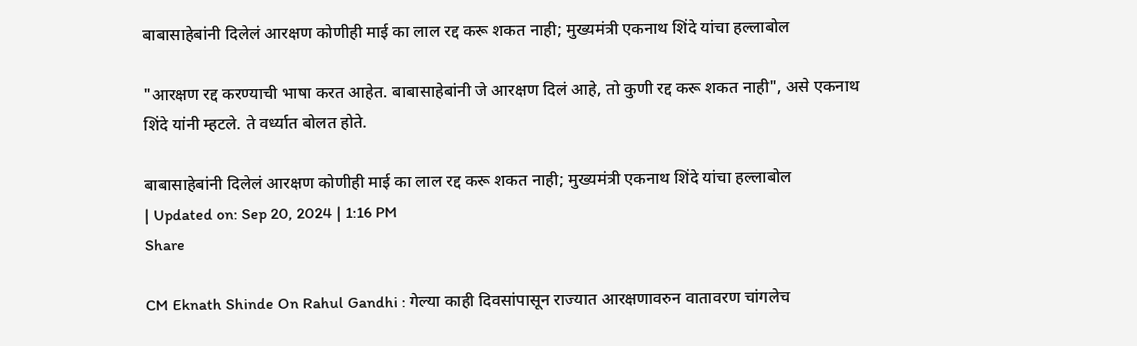बाबासाहेबांनी दिलेलं आरक्षण कोणीही माई का लाल रद्द करू शकत नाही; मुख्यमंत्री एकनाथ शिंदे यांचा हल्लाबोल

"आरक्षण रद्द करण्याची भाषा करत आहेत. बाबासाहेबांनी जे आरक्षण दिलं आहे, तो कुणी रद्द करू शकत नाही", असे एकनाथ शिंदे यांनी म्हटले. ते वर्ध्यात बोलत होते.

बाबासाहेबांनी दिलेलं आरक्षण कोणीही माई का लाल रद्द करू शकत नाही; मुख्यमंत्री एकनाथ शिंदे यांचा हल्लाबोल
| Updated on: Sep 20, 2024 | 1:16 PM
Share

CM Eknath Shinde On Rahul Gandhi : गेल्या काही दिवसांपासून राज्यात आरक्षणावरुन वातावरण चांगलेच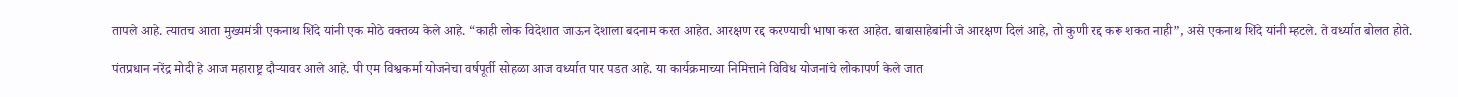तापले आहे. त्यातच आता मुख्यमंत्री एकनाथ शिंदे यांनी एक मोठे वक्तव्य केले आहे. “काही लोक विदेशात जाऊन देशाला बदनाम करत आहेत. आरक्षण रद्द करण्याची भाषा करत आहेत. बाबासाहेबांनी जे आरक्षण दिलं आहे, तो कुणी रद्द करू शकत नाही”, असे एकनाथ शिंदे यांनी म्हटले. ते वर्ध्यात बोलत होते.

पंतप्रधान नरेंद्र मोदी हे आज महाराष्ट्र दौऱ्यावर आले आहे. पी एम विश्वकर्मा योजनेचा वर्षपूर्ती सोहळा आज वर्ध्यात पार पडत आहे. या कार्यक्रमाच्या निमित्ताने विविध योजनांचे लोकापर्ण केले जात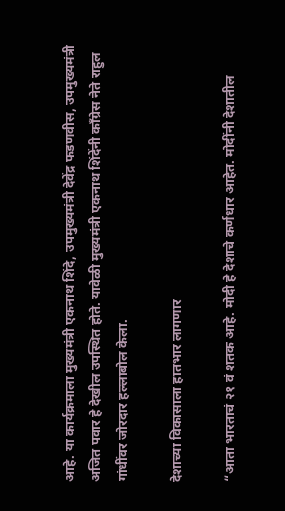आहे. या कार्यक्रमाला मुख्यमंत्री एकनाथ शिंदे, उपमुख्यमंत्री देवेंद्र फडणवीस, उपमुख्यमंत्री अजित पवार हे देखील उपस्थित होते. यावेळी मुख्यमंत्री एकनाथ शिंदेंनी काँग्रेस नेते राहुल गांधींवर जोरदार हल्लाबोल केला.

देशाच्या विकासाला हातभार लागणार

“आता भारताचं २१ वं शतक आहे. मोदी हे देशाचे कर्णधार आहेत. मोदींनी देशातील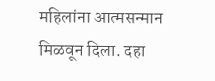महिलांना आत्मसन्मान मिळवून दिला. दहा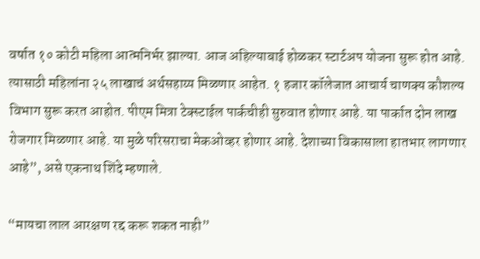वर्षात १० कोटी महिला आत्मनिर्भर झाल्या. आज अहिल्याबाई होळकर स्टार्टअप योजना सुरू होत आहे. त्यासाठी महिलांना २५ लाखाचं अर्थसहाय्य मिळणार आहेत. १ हजार कॉलेजात आचार्य चाणक्य कौशल्य विभाग सुरू करत आहोत. पीएम मित्रा टेक्स्टाईल पार्कचीही सुरुवात होणार आहे. या पार्कात दोन लाख रोजगार मिळणार आहे. या मुळे परिसराचा मेकओव्हर होणार आहे. देशाच्या विकासाला हातभार लागणार आहे”, असे एकनाथ शिंदे म्हणाले.

“मायचा लाल आरक्षण रद्द करू शकत नाही”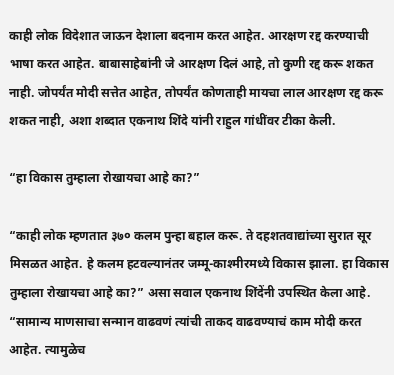काही लोक विदेशात जाऊन देशाला बदनाम करत आहेत. आरक्षण रद्द करण्याची भाषा करत आहेत. बाबासाहेबांनी जे आरक्षण दिलं आहे, तो कुणी रद्द करू शकत नाही. जोपर्यंत मोदी सत्तेत आहेत, तोपर्यंत कोणताही मायचा लाल आरक्षण रद्द करू शकत नाही, अशा शब्दात एकनाथ शिंदे यांनी राहुल गांधींवर टीका केली.

“हा विकास तुम्हाला रोखायचा आहे का?”

“काही लोक म्हणतात ३७० कलम पुन्हा बहाल करू. ते दहशतवाद्यांच्या सुरात सूर मिसळत आहेत. हे कलम हटवल्यानंतर जम्मू-काश्मीरमध्ये विकास झाला. हा विकास तुम्हाला रोखायचा आहे का?” असा सवाल एकनाथ शिंदेंनी उपस्थित केला आहे. “सामान्य माणसाचा सन्मान वाढवणं त्यांची ताकद वाढवण्याचं काम मोदी करत आहेत. त्यामुळेच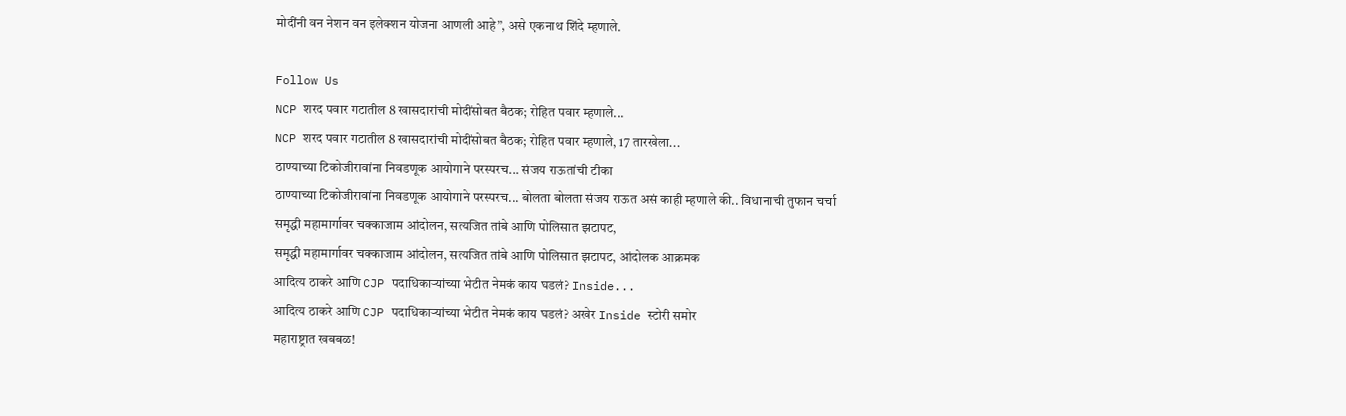मोदींनी वन नेशन वन इलेक्शन योजना आणली आहे”, असे एकनाथ शिंदे म्हणाले.

Follow Us
NCP शरद पवार गटातील 8 खासदारांची मोदींसोबत बैठक; रोहित पवार म्हणाले...
NCP शरद पवार गटातील 8 खासदारांची मोदींसोबत बैठक; रोहित पवार म्हणाले, 17 तारखेला...
ठाण्याच्या टिकोजीरावांना निवडणूक आयोगाने परस्परच... संजय राऊतांची टीका
ठाण्याच्या टिकोजीरावांना निवडणूक आयोगाने परस्परच... बोलता बोलता संजय राऊत असं काही म्हणाले की.. विधानाची तुफान चर्चा
समृद्धी महामार्गावर चक्काजाम आंदोलन, सत्यजित तांबे आणि पोलिसात झटापट,
समृद्धी महामार्गावर चक्काजाम आंदोलन, सत्यजित तांबे आणि पोलिसात झटापट, आंदोलक आक्रमक
आदित्य ठाकरे आणि CJP पदाधिकाऱ्यांच्या भेटीत नेमकं काय घडलं? Inside...
आदित्य ठाकरे आणि CJP पदाधिकाऱ्यांच्या भेटीत नेमकं काय घडलं? अखेर Inside स्टोरी समोर
महाराष्ट्रात खबबळ!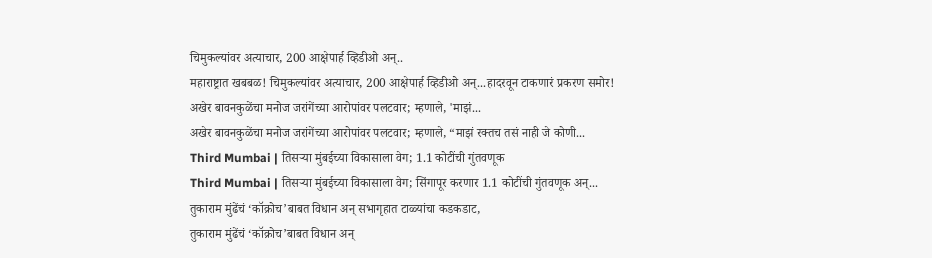चिमुकल्यांवर अत्याचार, 200 आक्षेपार्ह व्हिडीओ अन्..
महाराष्ट्रात खबबळ! चिमुकल्यांवर अत्याचार, 200 आक्षेपार्ह व्हिडीओ अन्...हादरवून टाकणारं प्रकरण समोर!
अखेर बावनकुळेंचा मनोज जरांगेंच्या आरोपांवर पलटवार; म्हणाले, 'माझं...
अखेर बावनकुळेंचा मनोज जरांगेंच्या आरोपांवर पलटवार; म्हणाले, “माझं रक्तच तसं नाही जे कोणी...
Third Mumbai | तिसऱ्या मुंबईच्या विकासाला वेग; 1.1 कोटींची गुंतवणूक
Third Mumbai | तिसऱ्या मुंबईच्या विकासाला वेग; सिंगापूर करणार 1.1 कोटींची गुंतवणूक अन्...
तुकाराम मुंढेंचं ‘कॉक्रोच’बाबत विधान अन् सभागृहात टाळ्यांचा कडकडाट,
तुकाराम मुंढेंचं ‘कॉक्रोच’बाबत विधान अन्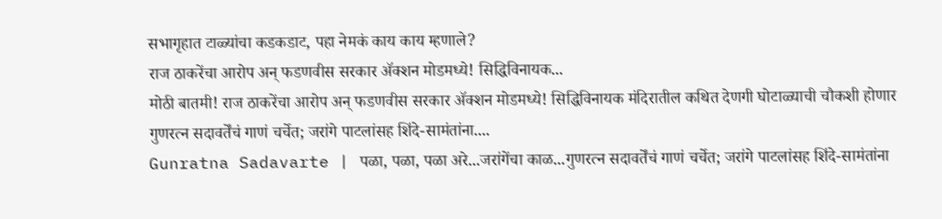सभागृहात टाळ्यांचा कडकडाट, पहा नेमकं काय काय म्हणाले?
राज ठाकरेंचा आरोप अन् फडणवीस सरकार ॲक्शन मोडमध्ये! सिद्धिविनायक...
मोठी बातमी! राज ठाकरेंचा आरोप अन् फडणवीस सरकार ॲक्शन मोडमध्ये! सिद्धिविनायक मंदिरातील कथित देणगी घोटाळ्याची चौकशी होणार
गुणरत्न सदावर्तेंचं गाणं चर्चेत; जरांगे पाटलांसह शिंदे-सामंतांना....
Gunratna Sadavarte | पळा, पळा, पळा अरे...जरांगेंचा काळ...गुणरत्न सदावर्तेंचं गाणं चर्चेत; जरांगे पाटलांसह शिंदे-सामंतांना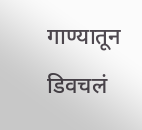गाण्यातून डिवचलं